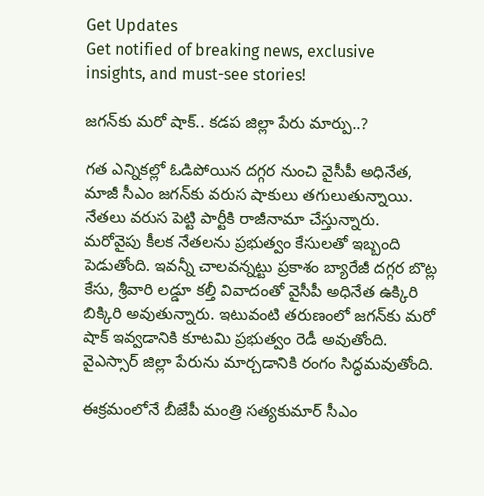Get Updates
Get notified of breaking news, exclusive insights, and must-see stories!

జగన్‌కు మరో షాక్.. కడప జిల్లా పేరు మార్పు..?

గత ఎన్నికల్లో ఓడిపోయిన దగ్గర నుంచి వైసీపీ అధినేత, మాజీ సీఎం జగన్‌కు వరుస షాకులు తగులుతున్నాయి. నేతలు వరుస పెట్టి పార్టీకి రాజీనామా చేస్తున్నారు. మరోవైపు కీలక నేతలను ప్రభుత్వం కేసులతో ఇబ్బంది పెడుతోంది. ఇవన్నీ చాలవన్నట్టు ప్రకాశం బ్యారేజీ దగ్గర బొట్ల కేసు, శ్రీవారి లడ్డూ కల్తీ వివాదంతో వైసీపీ అధినేత ఉక్కిరి బిక్కిరి అవుతున్నారు. ఇటువంటి తరుణంలో జగన్‌కు మరో షాక్ ఇవ్వడానికి కూటమి ప్రభుత్వం రెడీ అవుతోంది. వైఎస్సార్‌ జిల్లా పేరును మార్చడానికి రంగం సిద్ధమవుతోంది.

ఈక్రమంలోనే బీజేపీ మంత్రి సత్యకుమార్ సీఎం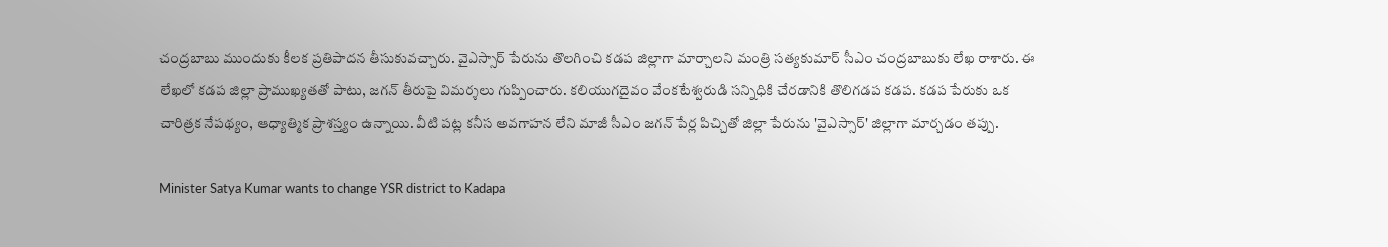చంద్రబాబు ముందుకు కీలక ప్రతిపాదన తీసుకువచ్చారు. వైఎస్సార్‌ పేరును తొలగించి కడప జిల్లాగా మార్చాలని మంత్రి సత్యకుమార్ సీఎం చంద్రబాబుకు లేఖ రాశారు. ఈ లేఖలో కడప జిల్లా ప్రాముఖ్యతతో పాటు, జగన్‌ తీరుపై విమర్శలు గుప్పించారు. కలియుగదైవం వేంకటేశ్వరుడి సన్నిధికి చేరడానికి తొలిగడప కడప. కడప పేరుకు ఒక చారిత్రక నేపథ్యం, ఆధ్యాత్మిక ప్రాశస్త్యం ఉన్నాయి. వీటి పట్ల కనీస అవగాహన లేని మాజీ సీఎం జగన్ పేర్ల పిచ్చితో జిల్లా పేరును 'వైఎస్సార్' జిల్లాగా మార్చడం తప్పు.

Minister Satya Kumar wants to change YSR district to Kadapa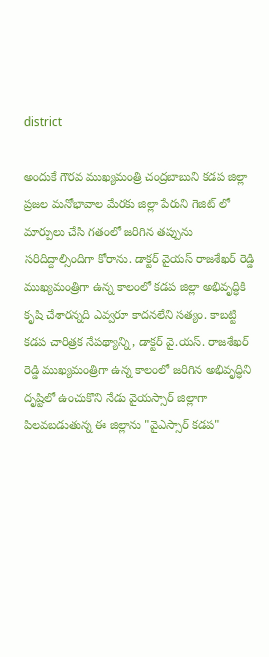district

అందుకే గౌరవ ముఖ్యమంత్రి చంద్రబాబుని కడప జిల్లా ప్రజల మనోభావాల మేరకు జిల్లా పేరుని గెజిట్ లో మార్పులు చేసి గతంలో జరిగిన తప్పును సరిదిద్దాల్సిందిగా కోరాను. డాక్టర్ వైయస్ రాజశేఖర్ రెడ్డి ముఖ్యమంత్రిగా ఉన్న కాలంలో కడప జిల్లా అభివృద్ధికి కృషి చేశారన్నది ఎవ్వరూ కాదనలేని సత్యం. కాబట్టి కడప చారిత్రక నేపథ్యాన్ని, డాక్టర్ వై.యస్. రాజశేఖర్ రెడ్డి ముఖ్యమంత్రిగా ఉన్న కాలంలో జరిగిన అభివృద్ధిని దృష్టిలో ఉంచుకొని నేడు వైయస్సార్ జిల్లాగా పిలవబడుతున్న ఈ జిల్లాను "వైఎస్సార్‌ కడప"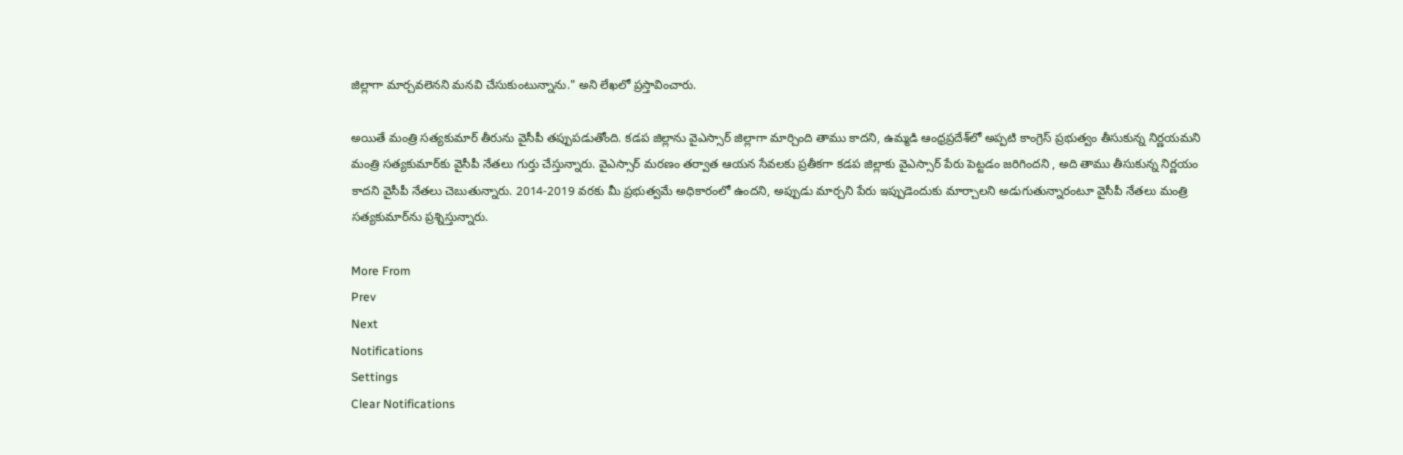జిల్లాగా మార్చవలెనని మనవి చేసుకుంటున్నాను." అని లేఖలో ప్రస్తావించారు.

అయితే మంత్రి సత్యకుమార్ తీరును వైసీపీ తప్పుపడుతోంది. కడప జిల్లాను వైఎస్సార్‌ జిల్లాగా మార్చింది తాము కాదని, ఉమ్మడి ఆంధ్రప్రదేశ్‌లో అప్పటి కాంగ్రెస్ ప్రభుత్వం తీసుకున్న నిర్ణయమని మంత్రి సత్యకుమార్‌కు వైసీపీ నేతలు గుర్తు చేస్తున్నారు. వైఎస్సార్‌ మరణం తర్వాత ఆయన సేవలకు ప్రతీకగా కడప జిల్లాకు వైఎస్సార్‌ పేరు పెట్టడం జరిగిందని , అది తాము తీసుకున్న నిర్ణయం కాదని వైసీపీ నేతలు చెబుతున్నారు. 2014-2019 వరకు మీ ప్రభుత్వమే అధికారంలో ఉందని, అప్పుడు మార్చని పేరు ఇప్పుడెందుకు మార్చాలని అడుగుతున్నారంటూ వైసీపీ నేతలు మంత్రి సత్యకుమార్‌ను ప్రశ్నిస్తున్నారు.

More From
Prev
Next
Notifications
Settings
Clear Notifications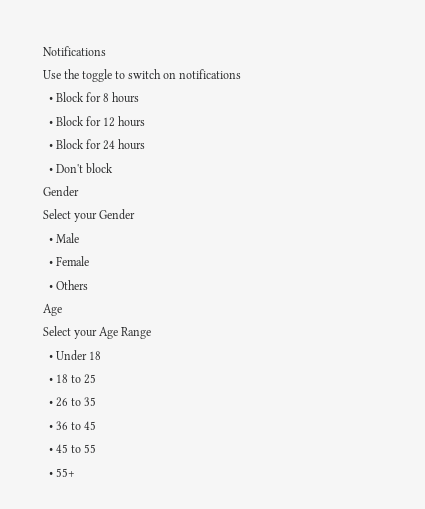Notifications
Use the toggle to switch on notifications
  • Block for 8 hours
  • Block for 12 hours
  • Block for 24 hours
  • Don't block
Gender
Select your Gender
  • Male
  • Female
  • Others
Age
Select your Age Range
  • Under 18
  • 18 to 25
  • 26 to 35
  • 36 to 45
  • 45 to 55
  • 55+